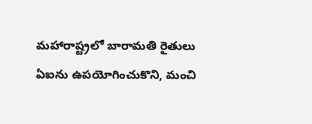మహారాష్ట్రలో బారామతి రైతులు ఏఐను ఉపయోగించుకొని, మంచి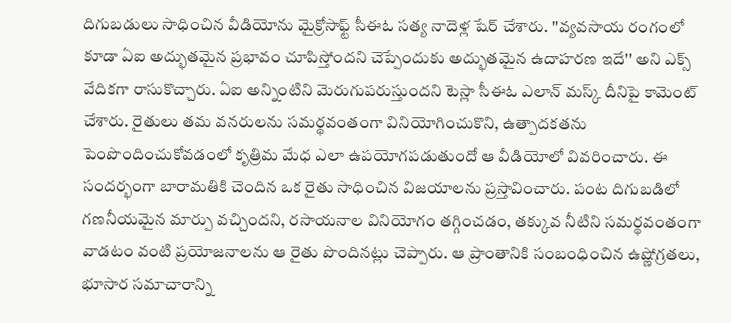దిగుబడులు సాధించిన వీడియోను మైక్రోసాఫ్ట్ సీఈఓ సత్య నాదెళ్ల షేర్ చేశారు. ''వ్యవసాయ రంగంలో కూడా ఏఐ అద్భుతమైన ప్రభావం చూపిస్తోందని చెప్పేందుకు అద్భుతమైన ఉదాహరణ ఇదే'' అని ఎక్స్ వేదికగా రాసుకొచ్చారు. ఏఐ అన్నింటిని మెరుగుపరుస్తుందని టెస్లా సీఈఓ ఎలాన్ మస్క్ దీనిపై కామెంట్ చేశారు. రైతులు తమ వనరులను సమర్థవంతంగా వినియోగించుకొని, ఉత్పాదకతను పెంపొందించుకోవడంలో కృత్రిమ మేధ ఎలా ఉపయోగపడుతుందో ఆ వీడియోలో వివరించారు. ఈ సందర్భంగా బారామతికి చెందిన ఒక రైతు సాధించిన విజయాలను ప్రస్తావించారు. పంట దిగుబడిలో గణనీయమైన మార్పు వచ్చిందని, రసాయనాల వినియోగం తగ్గించడం, తక్కువ నీటిని సమర్థవంతంగా వాడటం వంటి ప్రయోజనాలను ఆ రైతు పొందినట్లు చెప్పారు. ఆ ప్రాంతానికి సంబంధించిన ఉష్ణోగ్రతలు, భూసార సమాచారాన్ని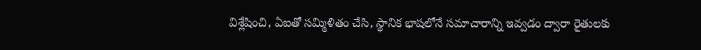విశ్లేషించి, ఏఐతో సమ్మిళితం చేసి, స్థానిక భాషలోనే సమాచారాన్ని ఇవ్వడం ద్వారా రైతులకు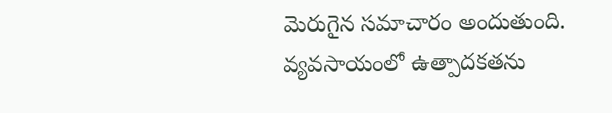మెరుగైన సమాచారం అందుతుంది.
వ్యవసాయంలో ఉత్పాదకతను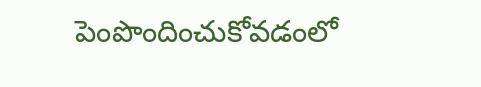పెంపొందించుకోవడంలో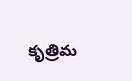కృత్రిమ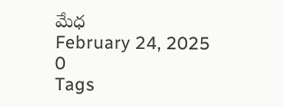మేధ
February 24, 2025
0
Tags